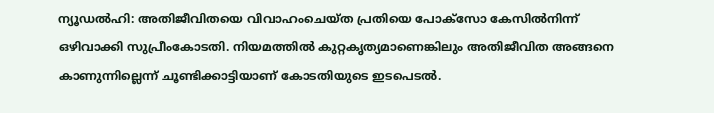ന്യൂഡൽഹി: അതിജീവിതയെ വിവാഹംചെയ്ത പ്രതിയെ പോക്സോ കേസിൽനിന്ന് ഒഴിവാക്കി സുപ്രീംകോടതി. നിയമത്തിൽ കുറ്റകൃത്യമാണെങ്കിലും അതിജീവിത അങ്ങനെ കാണുന്നില്ലെന്ന് ചൂണ്ടിക്കാട്ടിയാണ് കോടതിയുടെ ഇടപെടൽ.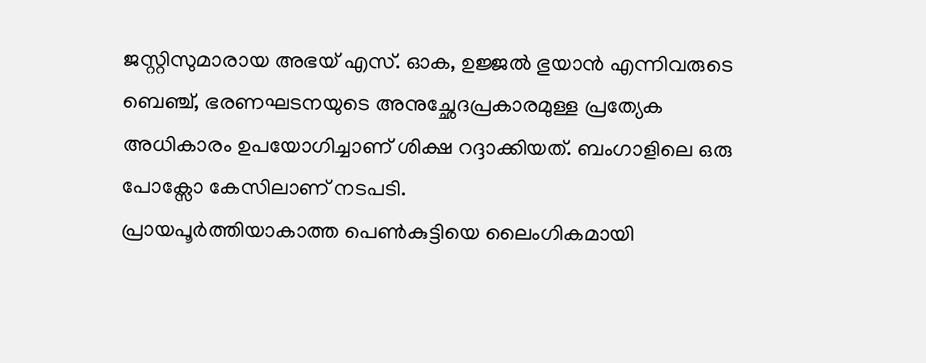ജസ്റ്റിസുമാരായ അഭയ് എസ്. ഓക, ഉജ്ജൽ ഭുയാൻ എന്നിവരുടെ ബെഞ്ച്, ഭരണഘടനയുടെ അനുച്ഛേദപ്രകാരമുള്ള പ്രത്യേക അധികാരം ഉപയോഗിച്ചാണ് ശിക്ഷ റദ്ദാക്കിയത്. ബംഗാളിലെ ഒരു പോക്സോ കേസിലാണ് നടപടി.
പ്രായപൂർത്തിയാകാത്ത പെൺകുട്ടിയെ ലൈംഗികമായി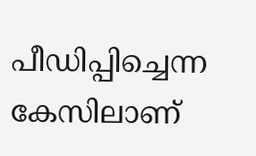പീഡിപ്പിച്ചെന്ന കേസിലാണ്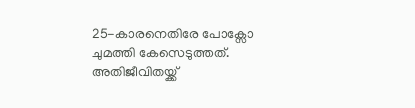25-കാരനെതിരേ പോക്സോ ചുമത്തി കേസെടുത്തത്. അതിജീവിതയ്ക്ക്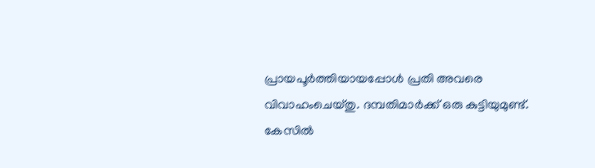പ്രായപൂർത്തിയായപ്പോൾ പ്രതി അവരെ വിവാഹംചെയ്തു. ദമ്പതിമാർക്ക് ഒരു കുട്ടിയുമുണ്ട്. കേസിൽ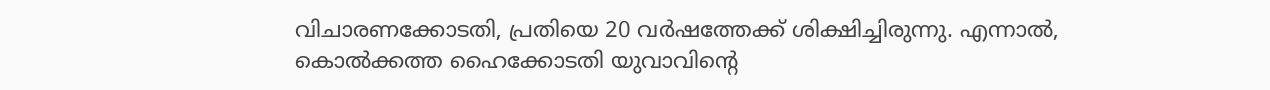വിചാരണക്കോടതി, പ്രതിയെ 20 വർഷത്തേക്ക് ശിക്ഷിച്ചിരുന്നു. എന്നാൽ, കൊൽക്കത്ത ഹൈക്കോടതി യുവാവിന്റെ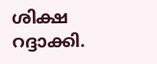ശിക്ഷ റദ്ദാക്കി.